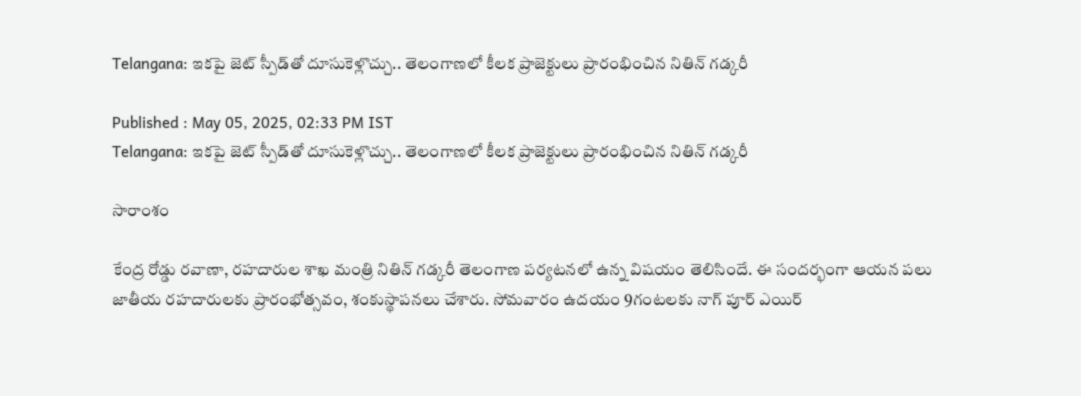Telangana: ఇక‌పై జెట్ స్పీడ్‌తో దూసుకెళ్లొచ్చు.. తెలంగాణలో కీల‌క ప్రాజెక్టులు ప్రారంభించిన నితిన్ గ‌డ్క‌రీ

Published : May 05, 2025, 02:33 PM IST
Telangana: ఇక‌పై జెట్ స్పీడ్‌తో దూసుకెళ్లొచ్చు.. తెలంగాణలో కీల‌క ప్రాజెక్టులు ప్రారంభించిన నితిన్ గ‌డ్క‌రీ

సారాంశం

కేంద్ర రోడ్డు రవాణా, రహదారుల శాఖ మంత్రి నితిన్ గడ్కరీ తెలంగాణ ప‌ర్య‌ట‌న‌లో ఉన్న విష‌యం తెలిసిందే. ఈ సంద‌ర్భంగా ఆయ‌న ప‌లు జాతీయ రహదారులకు ప్రారంభోత్సవం, శంకుస్థాపనలు చేశారు. సోమవారం ఉదయం 9గంటలకు నాగ్ పూర్ ఎయిర్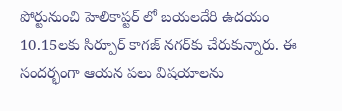పోర్టునుంచి హెలికాప్టర్ లో బయలదేరి ఉదయం 10.15లకు సిర్పూర్ కాగజ్ నగర్‌కు చేరుకున్నారు. ఈ సంద‌ర్భంగా ఆయ‌న ప‌లు విష‌యాలను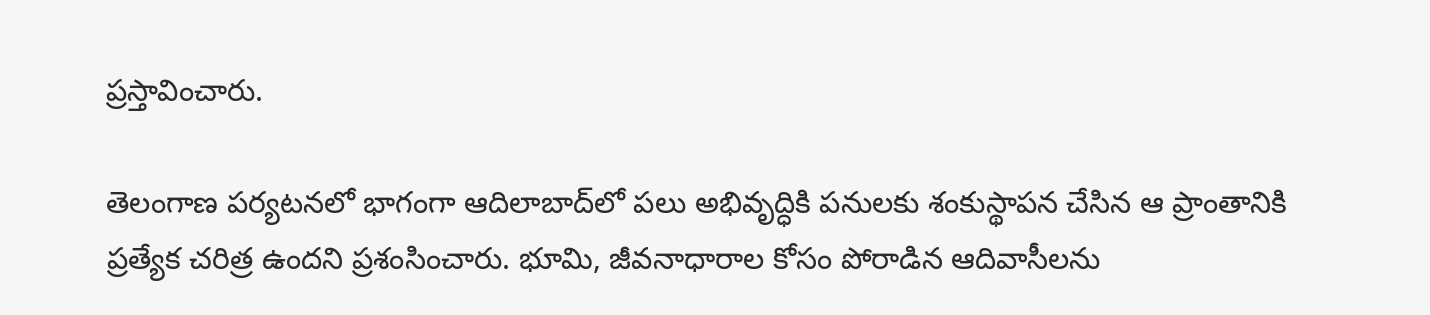ప్ర‌స్తావించారు.

తెలంగాణ ప‌ర్య‌ట‌న‌లో భాగంగా ఆదిలాబాద్‌లో ప‌లు అభివృద్ధికి ప‌నుల‌కు శంకుస్థాప‌న చేసిన ఆ ప్రాంతానికి ప్రత్యేక చరిత్ర ఉందని ప్రశంసించారు. భూమి, జీవనాధారాల కోసం పోరాడిన ఆదివాసీల‌ను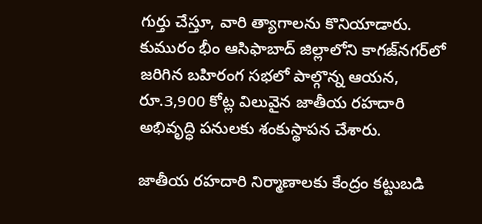గుర్తు చేస్తూ, వారి త్యాగాలను కొనియాడారు. కుమురం భీం ఆసిఫాబాద్ జిల్లాలోని కాగజ్‌నగర్‌లో జరిగిన బహిరంగ సభలో పాల్గొన్న ఆయన, రూ.3,900 కోట్ల విలువైన జాతీయ రహదారి అభివృద్ధి పనులకు శంకుస్థాపన చేశారు.

జాతీయ రహదారి నిర్మాణాలకు కేంద్రం కట్టుబడి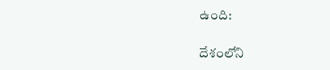ఉంది:

దేశంలోని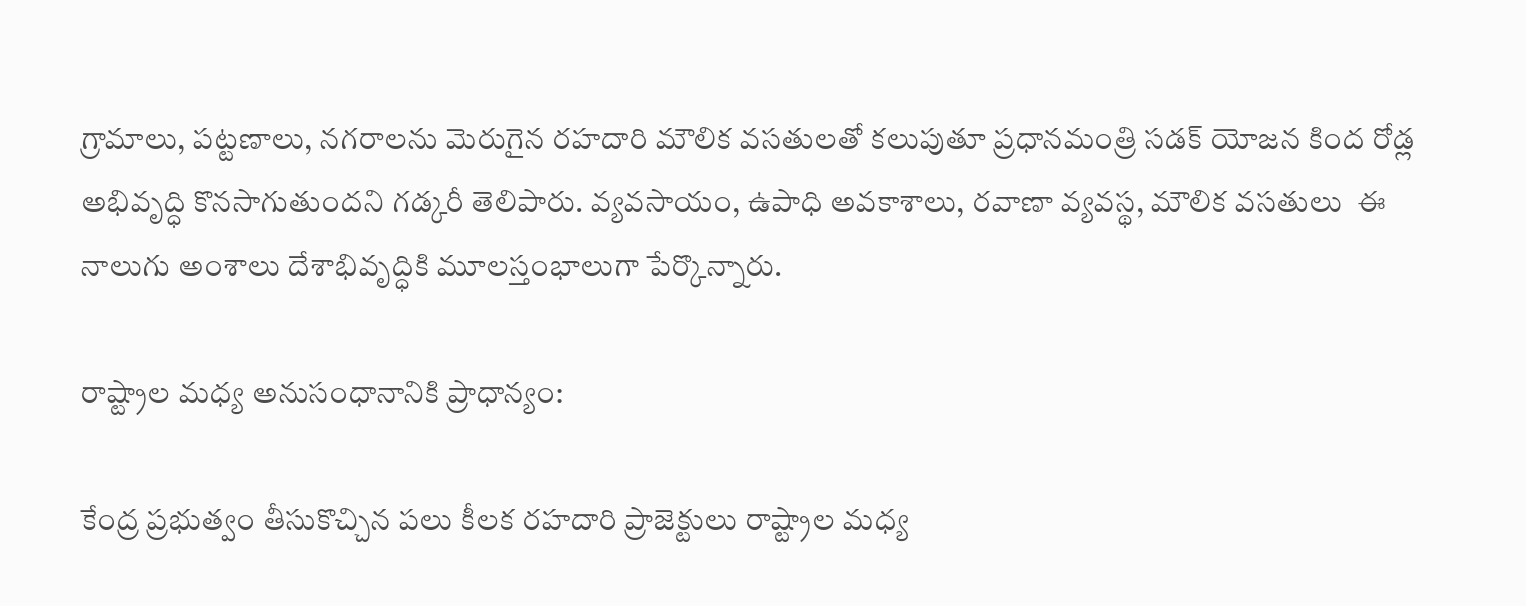గ్రామాలు, పట్టణాలు, నగరాలను మెరుగైన రహదారి మౌలిక వసతులతో కలుపుతూ ప్రధానమంత్రి సడక్ యోజన కింద రోడ్ల అభివృద్ధి కొనసాగుతుందని గడ్కరీ తెలిపారు. వ్యవసాయం, ఉపాధి అవకాశాలు, రవాణా వ్యవస్థ, మౌలిక వసతులు  ఈ నాలుగు అంశాలు దేశాభివృద్ధికి మూలస్తంభాలుగా పేర్కొన్నారు.

రాష్ట్రాల మధ్య అనుసంధానానికి ప్రాధాన్యం:

కేంద్ర ప్రభుత్వం తీసుకొచ్చిన పలు కీలక రహదారి ప్రాజెక్టులు రాష్ట్రాల మధ్య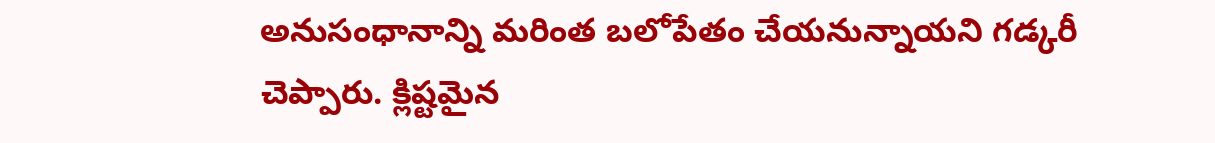అనుసంధానాన్ని మరింత బలోపేతం చేయనున్నాయని గడ్కరీ చెప్పారు. క్లిష్టమైన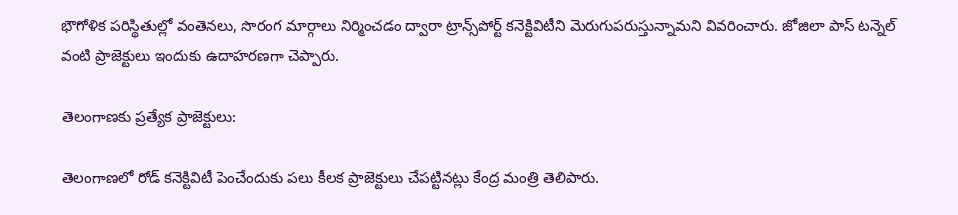భౌగోళిక పరిస్థితుల్లో వంతెనలు, సొరంగ మార్గాలు నిర్మించడం ద్వారా ట్రాన్స్‌పోర్ట్ కనెక్టివిటీని మెరుగుపరుస్తున్నామని వివరించారు. జోజిలా పాస్‌ టన్నెల్‌ వంటి ప్రాజెక్టులు ఇందుకు ఉదాహరణగా చెప్పారు.

తెలంగాణకు ప్రత్యేక ప్రాజెక్టులు:

తెలంగాణ‌లో రోడ్ క‌నెక్టివిటీ పెంచేందుకు ప‌లు కీల‌క ప్రాజెక్టులు చేప‌ట్టిన‌ట్లు కేంద్ర మంత్రి తెలిపారు.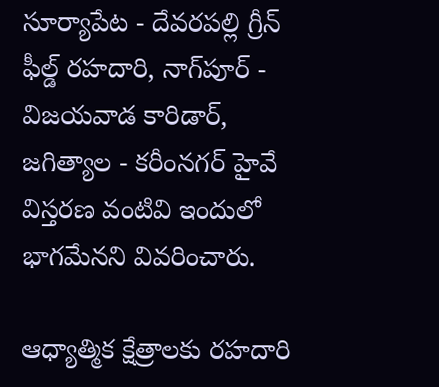సూర్యాపేట - దేవరపల్లి గ్రీన్ ఫీల్డ్ రహదారి, నాగ్‌పూర్ - విజయవాడ కారిడార్, జగిత్యాల - కరీంనగర్ హైవే విస్తరణ వంటివి ఇందులో భాగ‌మేన‌ని వివ‌రించారు.

ఆధ్యాత్మిక క్షేత్రాలకు రహదారి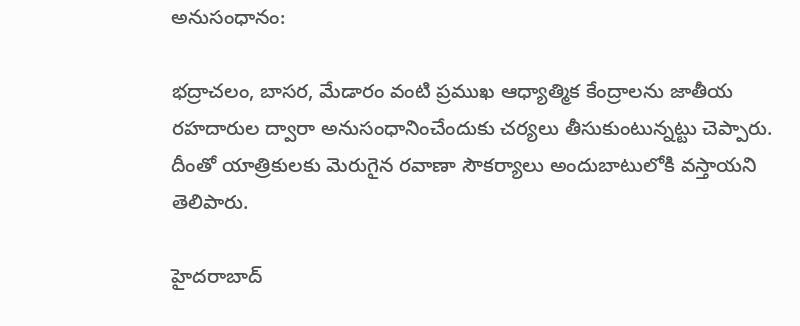అనుసంధానం:

భద్రాచలం, బాసర, మేడారం వంటి ప్రముఖ ఆధ్యాత్మిక కేంద్రాలను జాతీయ రహదారుల ద్వారా అనుసంధానించేందుకు చర్యలు తీసుకుంటున్నట్టు చెప్పారు. దీంతో యాత్రికులకు మెరుగైన రవాణా సౌకర్యాలు అందుబాటులోకి వస్తాయని తెలిపారు.

హైదరాబాద్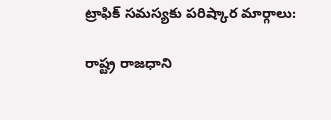ట్రాఫిక్ సమస్యకు పరిష్కార మార్గాలు:

రాష్ట్ర రాజధాని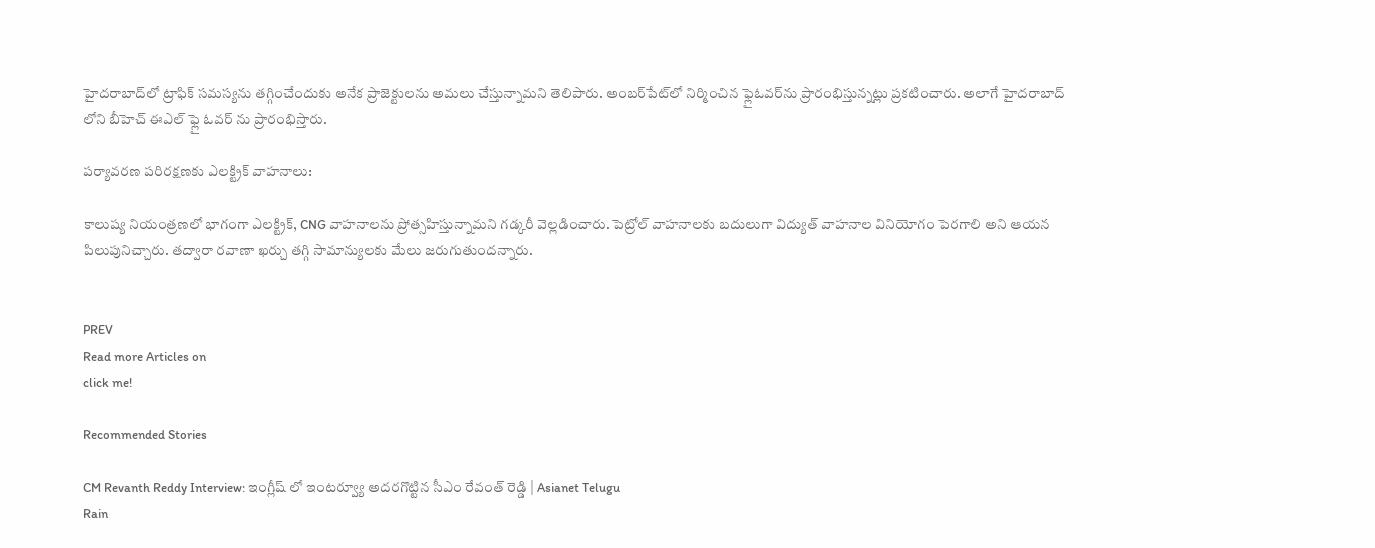హైదరాబాద్‌లో ట్రాఫిక్ సమస్యను తగ్గించేందుకు అనేక ప్రాజెక్టులను అమలు చేస్తున్నామని తెలిపారు. అంబర్‌పేట్‌లో నిర్మించిన ఫ్లైఓవర్‌ను ప్రారంభిస్తున్న‌ట్లు ప్ర‌క‌టించారు. అలాగే హైదరాబాద్ లోని బీహెచ్ ఈఎల్ ఫ్లై ఓవర్ ను ప్రారంభిస్తారు.

పర్యావరణ పరిరక్షణకు ఎలక్ట్రిక్ వాహనాలు:

కాలుష్య నియంత్రణలో భాగంగా ఎలక్ట్రిక్, CNG వాహనాలను ప్రోత్సహిస్తున్నామని గడ్కరీ వెల్లడించారు. పెట్రోల్ వాహనాలకు బదులుగా విద్యుత్ వాహనాల వినియోగం పెరగాలి అని ఆయన పిలుపునిచ్చారు. తద్వారా రవాణా ఖర్చు తగ్గి సామాన్యులకు మేలు జరుగుతుందన్నారు.


PREV
Read more Articles on
click me!

Recommended Stories

CM Revanth Reddy Interview: ఇంగ్లీష్ లో ఇంటర్వ్యూ అదరగొట్టిన సీఎం రేవంత్ రెడ్డి | Asianet Telugu
Rain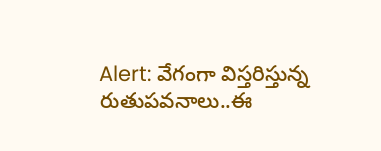Alert: వేగంగా విస్త‌రిస్తున్న రుతుప‌వ‌నాలు..ఈ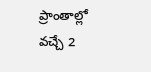ప్రాంతాల్లో వ‌చ్చే 2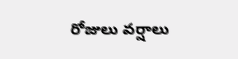రోజులు వ‌ర్షాలు